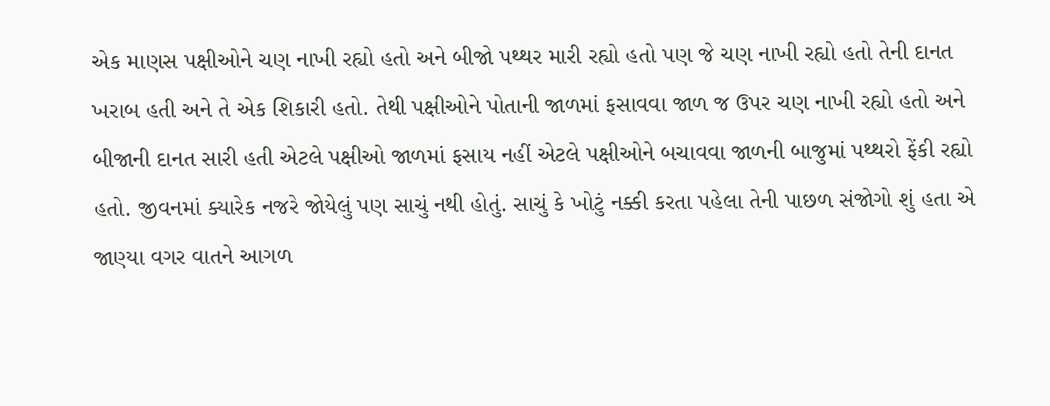એક માણસ પક્ષીઓને ચણ નાખી રહ્યો હતો અને બીજો પથ્થર મારી રહ્યો હતો પણ જે ચણ નાખી રહ્યો હતો તેની દાનત ખરાબ હતી અને તે એક શિકારી હતો. તેથી પક્ષીઓને પોતાની જાળમાં ફસાવવા જાળ જ ઉપર ચણ નાખી રહ્યો હતો અને બીજાની દાનત સારી હતી એટલે પક્ષીઓ જાળમાં ફસાય નહીં એટલે પક્ષીઓને બચાવવા જાળની બાજુમાં પથ્થરો ફેંકી રહ્યો હતો. જીવનમાં ક્યારેક નજરે જોયેલું પણ સાચું નથી હોતું. સાચું કે ખોટું નક્કી કરતા પહેલા તેની પાછળ સંજોગો શું હતા એ જાણ્યા વગર વાતને આગળ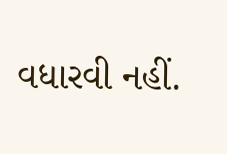વધારવી નહીં.